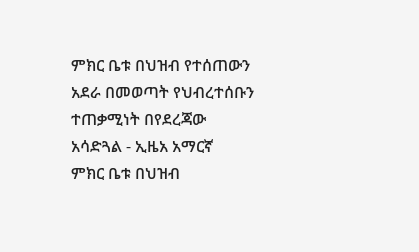ምክር ቤቱ በህዝብ የተሰጠውን አደራ በመወጣት የህብረተሰቡን ተጠቃሚነት በየደረጃው አሳድጓል - ኢዜአ አማርኛ
ምክር ቤቱ በህዝብ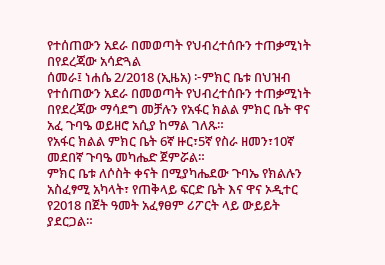የተሰጠውን አደራ በመወጣት የህብረተሰቡን ተጠቃሚነት በየደረጃው አሳድጓል
ሰመራ፤ ነሐሴ 2/2018 (ኢዜአ) ፦ምክር ቤቱ በህዝብ የተሰጠውን አደራ በመወጣት የህብረተሰቡን ተጠቃሚነት በየደረጃው ማሳደግ መቻሉን የአፋር ክልል ምክር ቤት ዋና አፈ ጉባዔ ወይዘሮ አሲያ ከማል ገለጹ።
የአፋር ክልል ምክር ቤት 6ኛ ዙር፣5ኛ የስራ ዘመን፣10ኛ መደበኛ ጉባዔ መካሔድ ጀምሯል።
ምክር ቤቱ ለሶስት ቀናት በሚያካሔደው ጉባኤ የክልሉን አስፈፃሚ አካላት፣ የጠቅላይ ፍርድ ቤት እና ዋና ኦዲተር የ2018 በጀት ዓመት አፈፃፀም ሪፖርት ላይ ውይይት ያደርጋል።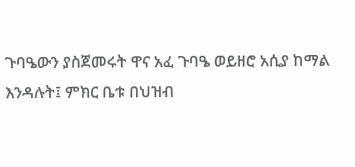ጉባዔውን ያስጀመሩት ዋና አፈ ጉባዔ ወይዘሮ አሲያ ከማል እንዳሉት፤ ምክር ቤቱ በህዝብ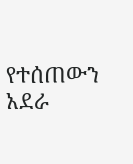የተሰጠውን አደራ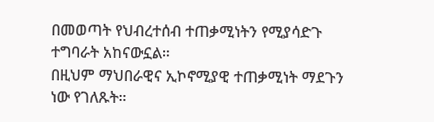በመወጣት የህብረተሰብ ተጠቃሚነትን የሚያሳድጉ ተግባራት አከናውኗል።
በዚህም ማህበራዊና ኢኮኖሚያዊ ተጠቃሚነት ማደጉን ነው የገለጹት።